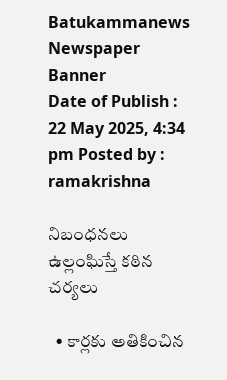Batukammanews
Newspaper Banner
Date of Publish : 22 May 2025, 4:34 pm Posted by : ramakrishna

నిబంధనలు ఉల్లంఘిస్తే కఠిన చర్యలు

  • కార్లకు అతికించిన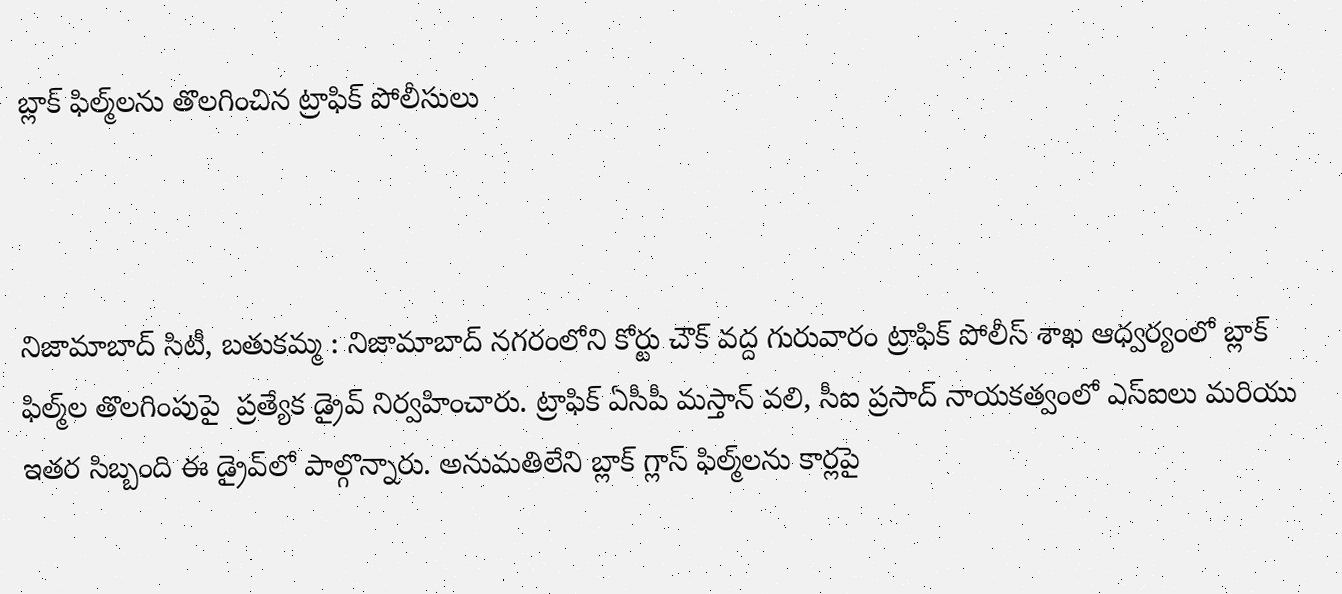బ్లాక్ ఫిల్మ్‌లను తొలగించిన ట్రాఫిక్ పోలీసులు



నిజామాబాద్‌ సిటీ, బతుకమ్మ : నిజామాబాద్‌ నగరంలోని కోర్టు చౌక్ వద్ద గురువారం ట్రాఫిక్ పోలీస్ శాఖ ఆధ్వర్యంలో బ్లాక్ ఫిల్మ్‌ల తొలగింపుపై  ప్రత్యేక డ్రైవ్ నిర్వహించారు. ట్రాఫిక్ ఏసీపీ మస్తాన్ వలి, సీఐ ప్రసాద్ నాయకత్వంలో ఎస్‌ఐలు మరియు ఇతర సిబ్బంది ఈ డ్రైవ్‌లో పాల్గొన్నారు. అనుమతిలేని బ్లాక్ గ్లాస్‌ ఫిల్మ్‌లను కార్లపై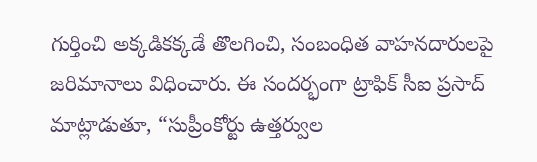గుర్తించి అక్కడికక్కడే తొలగించి, సంబంధిత వాహనదారులపై జరిమానాలు విధించారు. ఈ సందర్భంగా ట్రాఫిక్ సీఐ ప్రసాద్ మాట్లాడుతూ, “సుప్రీంకోర్టు ఉత్తర్వుల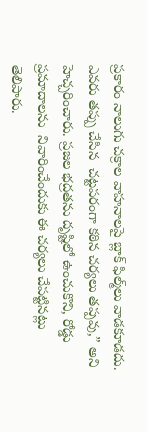ప్రకారం నాలుగు చక్రాల వాహనాలపై బ్లాక్ ఫిల్మ్‌లు వాడకూడదు. ఎవరు తప్పు చేసిన  చట్టపరంగా కఠిన చర్యలు తప్పవు,” అని హెచ్చరించారు. ప్రజల భద్రతను దృష్టిలో ఉంచుకొని, రోడ్డు ప్రమాదాలను  నివారించేందుకు ఈ చర్యలు చేపట్టినట్లు తెలిపారు.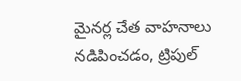మైనర్ల చేత వాహనాలు నడిపించడం, ట్రిపుల్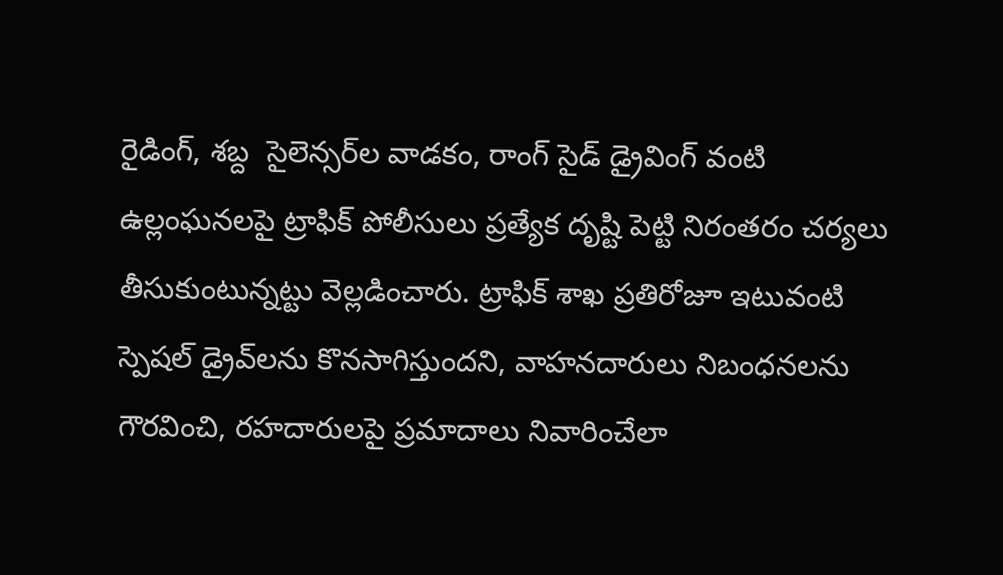రైడింగ్, శబ్ద  సైలెన్సర్‌ల వాడకం, రాంగ్ సైడ్ డ్రైవింగ్ వంటి ఉల్లంఘనలపై ట్రాఫిక్ పోలీసులు ప్రత్యేక దృష్టి పెట్టి నిరంతరం చర్యలు తీసుకుంటున్నట్టు వెల్లడించారు. ట్రాఫిక్ శాఖ ప్రతిరోజూ ఇటువంటి స్పెషల్ డ్రైవ్‌లను కొనసాగిస్తుందని, వాహనదారులు నిబంధనలను గౌరవించి, రహదారులపై ప్రమాదాలు నివారించేలా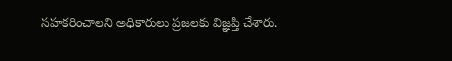సహకరించాలని అధికారులు ప్రజలకు విజ్ఞప్తి చేశారు.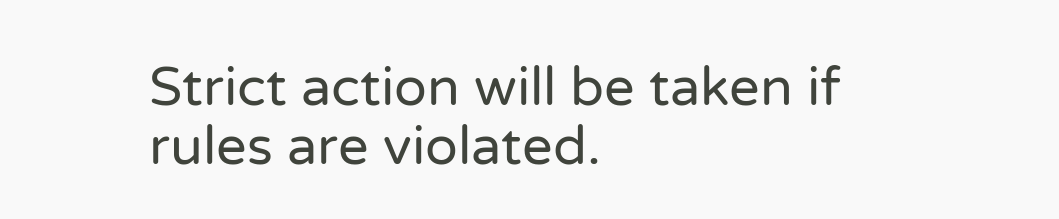Strict action will be taken if rules are violated.